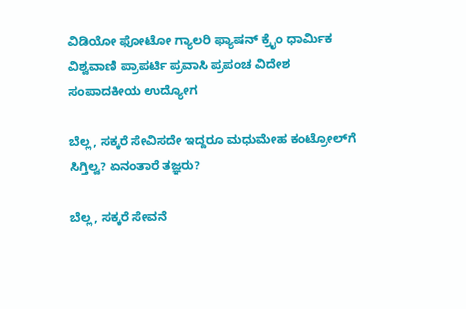ವಿಡಿಯೋ ಫೋಟೋ ಗ್ಯಾಲರಿ ಫ್ಯಾಷನ್ ಕ್ರೈಂ ಧಾರ್ಮಿಕ ವಿಶ್ವವಾಣಿ ಪ್ರಾಪರ್ಟಿ ಪ್ರವಾಸಿ ಪ್ರಪಂಚ ವಿದೇಶ ಸಂಪಾದಕೀಯ ಉದ್ಯೋಗ

ಬೆಲ್ಲ, ಸಕ್ಕರೆ ಸೇವಿಸದೇ ಇದ್ದರೂ ಮಧುಮೇಹ ಕಂಟ್ರೋಲ್‌ಗೆ ಸಿಗ್ತಿಲ್ವ? ಏನಂತಾರೆ ತಜ್ಞರು?

ಬೆಲ್ಲ, ಸಕ್ಕರೆ ಸೇವನೆ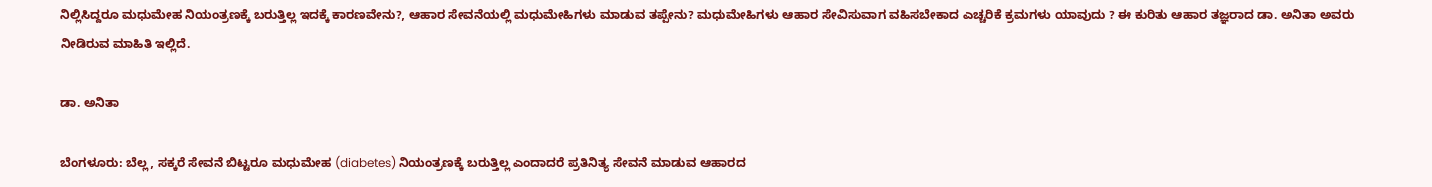ನಿಲ್ಲಿಸಿದ್ದರೂ ಮಧುಮೇಹ ನಿಯಂತ್ರಣಕ್ಕೆ ಬರುತ್ತಿಲ್ಲ ಇದಕ್ಕೆ ಕಾರಣವೇನು?, ಆಹಾರ ಸೇವನೆಯಲ್ಲಿ ಮಧುಮೇಹಿಗಳು ಮಾಡುವ ತಪ್ಪೇನು? ಮಧುಮೇಹಿಗಳು ಆಹಾರ ಸೇವಿಸುವಾಗ ವಹಿಸಬೇಕಾದ ಎಚ್ಚರಿಕೆ ಕ್ರಮಗಳು ಯಾವುದು ? ಈ ಕುರಿತು ಆಹಾರ ತಜ್ಞರಾದ ಡಾ. ಅನಿತಾ ಅವರು ನೀಡಿರುವ ಮಾಹಿತಿ ಇಲ್ಲಿದೆ.

ಡಾ. ಅನಿತಾ

ಬೆಂಗಳೂರು: ಬೆಲ್ಲ, ಸಕ್ಕರೆ ಸೇವನೆ ಬಿಟ್ಟರೂ ಮಧುಮೇಹ (diabetes) ನಿಯಂತ್ರಣಕ್ಕೆ ಬರುತ್ತಿಲ್ಲ ಎಂದಾದರೆ ಪ್ರತಿನಿತ್ಯ ಸೇವನೆ ಮಾಡುವ ಆಹಾರದ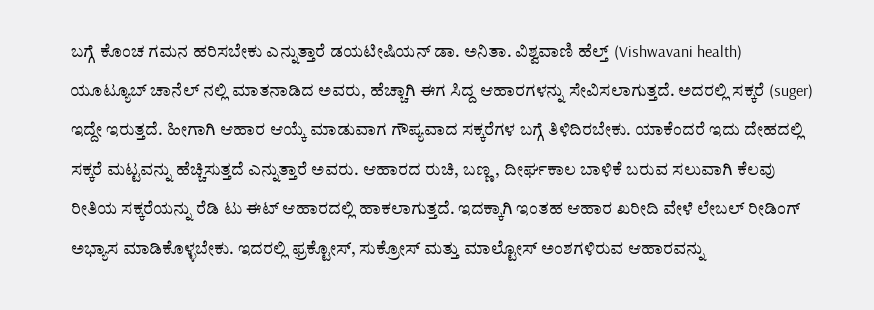ಬಗ್ಗೆ ಕೊಂಚ ಗಮನ ಹರಿಸಬೇಕು ಎನ್ನುತ್ತಾರೆ ಡಯಟೀಷಿಯನ್ ಡಾ. ಅನಿತಾ. ವಿಶ್ವವಾಣಿ ಹೆಲ್ತ್ (Vishwavani health) ಯೂಟ್ಯೂಬ್ ಚಾನೆಲ್ ನಲ್ಲಿ ಮಾತನಾಡಿದ ಅವರು, ಹೆಚ್ಚಾಗಿ ಈಗ ಸಿದ್ದ ಆಹಾರಗಳನ್ನು ಸೇವಿಸಲಾಗುತ್ತದೆ. ಅದರಲ್ಲಿ ಸಕ್ಕರೆ (suger) ಇದ್ದೇ ಇರುತ್ತದೆ. ಹೀಗಾಗಿ ಆಹಾರ ಆಯ್ಕೆ ಮಾಡುವಾಗ ಗೌಪ್ಯವಾದ ಸಕ್ಕರೆಗಳ ಬಗ್ಗೆ ತಿಳಿದಿರಬೇಕು. ಯಾಕೆಂದರೆ ಇದು ದೇಹದಲ್ಲಿ ಸಕ್ಕರೆ ಮಟ್ಟವನ್ನು ಹೆಚ್ಚಿಸುತ್ತದೆ ಎನ್ನುತ್ತಾರೆ ಅವರು. ಆಹಾರದ ರುಚಿ, ಬಣ್ಣ, ದೀರ್ಘಕಾಲ ಬಾಳಿಕೆ ಬರುವ ಸಲುವಾಗಿ ಕೆಲವು ರೀತಿಯ ಸಕ್ಕರೆಯನ್ನು ರೆಡಿ ಟು ಈಟ್ ಆಹಾರದಲ್ಲಿ ಹಾಕಲಾಗುತ್ತದೆ. ಇದಕ್ಕಾಗಿ ಇಂತಹ ಆಹಾರ ಖರೀದಿ ವೇಳೆ ಲೇಬಲ್ ರೀಡಿಂಗ್ ಅಭ್ಯಾಸ ಮಾಡಿಕೊಳ್ಳಬೇಕು. ಇದರಲ್ಲಿ ಫ್ರಕ್ಟೋಸ್, ಸುಕ್ರೋಸ್ ಮತ್ತು ಮಾಲ್ಟೋಸ್ ಅಂಶಗಳಿರುವ ಆಹಾರವನ್ನು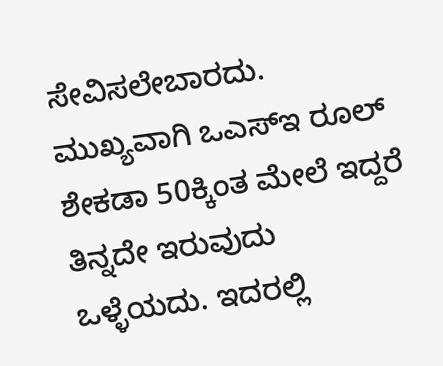ಸೇವಿಸಲೇಬಾರದು. ಮುಖ್ಯವಾಗಿ ಒಎಸ್ಇ ರೂಲ್ ಶೇಕಡಾ 50ಕ್ಕಿಂತ ಮೇಲೆ ಇದ್ದರೆ ತಿನ್ನದೇ ಇರುವುದು ಒಳ್ಳೆಯದು. ಇದರಲ್ಲಿ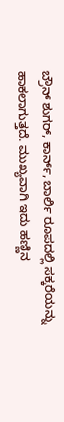ಬ್ರೌನ್ ಶುಗರ್, ಕಾರ್ನ್, ಬಾರ್ಲಿ ರೂಪದಲ್ಲಿ ಸಕ್ಕರೆಯನ್ನು ಹಾಕಲಾಗುತ್ತದೆ. ಮುಖ್ಯವಾಗಿ ಇದು ಹಣ್ಣಿನ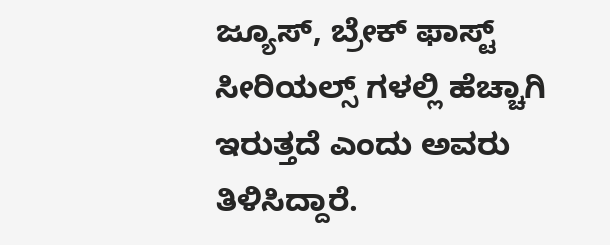ಜ್ಯೂಸ್, ಬ್ರೇಕ್ ಫಾಸ್ಟ್ ಸೀರಿಯಲ್ಸ್ ಗಳಲ್ಲಿ ಹೆಚ್ಚಾಗಿ ಇರುತ್ತದೆ ಎಂದು ಅವರು ತಿಳಿಸಿದ್ದಾರೆ.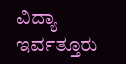ವಿದ್ಯಾ ಇರ್ವತ್ತೂರು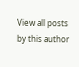View all posts by this author